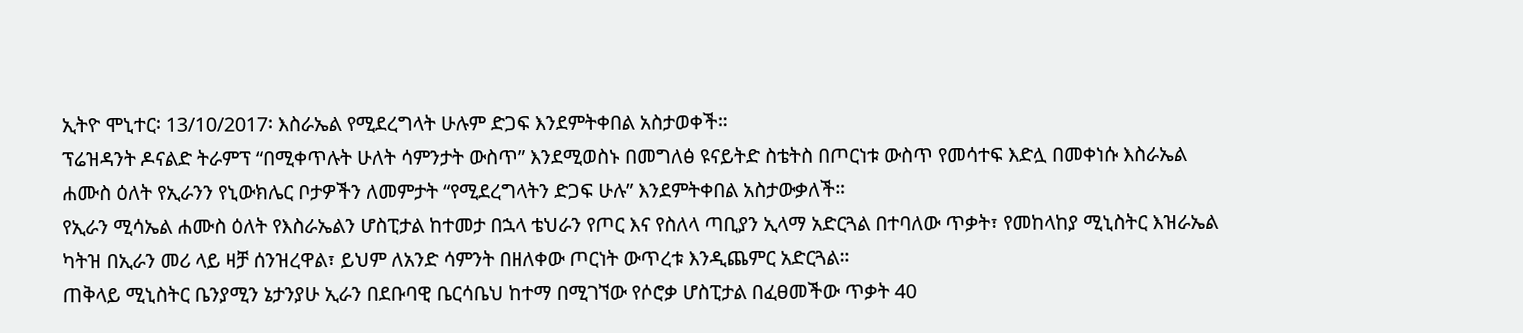ኢትዮ ሞኒተር፡ 13/10/2017፡ እስራኤል የሚደረግላት ሁሉም ድጋፍ እንደምትቀበል አስታወቀች።
ፕሬዝዳንት ዶናልድ ትራምፕ “በሚቀጥሉት ሁለት ሳምንታት ውስጥ” እንደሚወስኑ በመግለፅ ዩናይትድ ስቴትስ በጦርነቱ ውስጥ የመሳተፍ እድሏ በመቀነሱ እስራኤል ሐሙስ ዕለት የኢራንን የኒውክሌር ቦታዎችን ለመምታት “የሚደረግላትን ድጋፍ ሁሉ” እንደምትቀበል አስታውቃለች።
የኢራን ሚሳኤል ሐሙስ ዕለት የእስራኤልን ሆስፒታል ከተመታ በኋላ ቴህራን የጦር እና የስለላ ጣቢያን ኢላማ አድርጓል በተባለው ጥቃት፣ የመከላከያ ሚኒስትር እዝራኤል ካትዝ በኢራን መሪ ላይ ዛቻ ሰንዝረዋል፣ ይህም ለአንድ ሳምንት በዘለቀው ጦርነት ውጥረቱ እንዲጨምር አድርጓል።
ጠቅላይ ሚኒስትር ቤንያሚን ኔታንያሁ ኢራን በደቡባዊ ቤርሳቤህ ከተማ በሚገኘው የሶሮቃ ሆስፒታል በፈፀመችው ጥቃት 40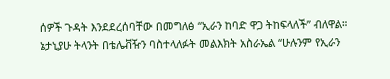ሰዎች ጉዳት እንደደረሰባቸው በመግለፅ “ኢራን ከባድ ዋጋ ትከፍላለች” ብለዋል። ኔታኒያሁ ትላንት በቴሌቭዥን ባስተላለፉት መልእክት አስራኤል “ሁሉንም የኢራን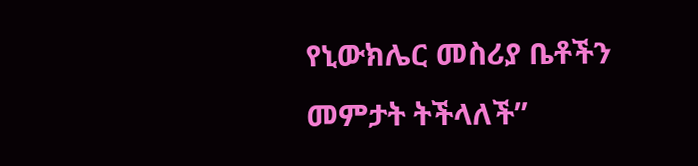የኒውክሌር መስሪያ ቤቶችን መምታት ትችላለች”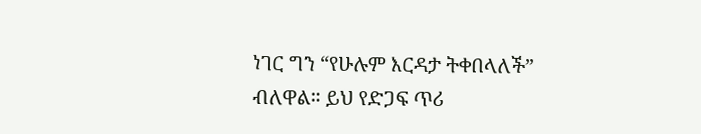ነገር ግን “የሁሉም እርዳታ ትቀበላለች” ብለዋል። ይህ የድጋፍ ጥሪ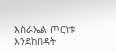እስራኤል ጦርነቱ እንደከበዳት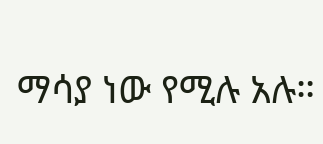ማሳያ ነው የሚሉ አሉ።